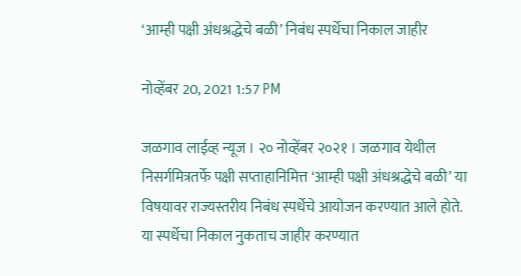‘आम्ही पक्षी अंधश्रद्धेचे बळी’ निबंध स्पर्धेचा निकाल जाहीर

नोव्हेंबर 20, 2021 1:57 PM

जळगाव लाईव्ह न्यूज । २० नोव्हेंबर २०२१ । जळगाव येथील निसर्गमित्रतर्फे पक्षी सप्ताहानिमित्त ‘आम्ही पक्षी अंधश्रद्धेचे बळी’ या विषयावर राज्यस्तरीय निबंध स्पर्धेचे आयोजन करण्यात आले होते. या स्पर्धेचा निकाल नुकताच जाहीर करण्यात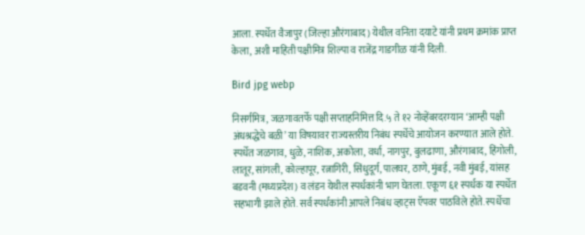आला. स्पर्धेत वैजापुर (जिल्हा औरंगाबाद) येथील वनिता दयाटे यांनी प्रथम क्रमांक प्राप्त केला, अशी माहिती पक्षीमित्र शिल्पा व राजेंद्र गाडगीळ यांनी दिली.

Bird jpg webp

निसर्गमित्र, जळगावतर्फे पक्षी सप्ताहनिमित्त दि.५ ते १२ नोव्हेंबरदरम्यान ‘आम्ही पक्षी अंधश्रद्धेचे बळी’ या विषयावर राज्यस्तरीय निबंध स्पर्धेचे आयोजन करण्यात आले होते. स्पर्धेत जळगाव, धुळे, नाशिक, अकोला, वर्धा, नागपुर, बुलढाणा, औरंगाबाद, हिंगोली, लातूर, सांगली, कोल्हापूर, रत्नागिरी, सिंधुदूर्ग, पालघर, ठाणे, मुंबई, नवी मुंबई, यांसह बडवनी (मध्यप्रदेश) व लंडन येथील स्पर्धकांनी भाग घेतला. एकूण ६१ स्पर्धक या स्पर्धेत सहभागी झाले होते. सर्व स्पर्धकांनी आपले निबंध व्हाट्स ऍपवर पाठविले होते. स्पर्धेचा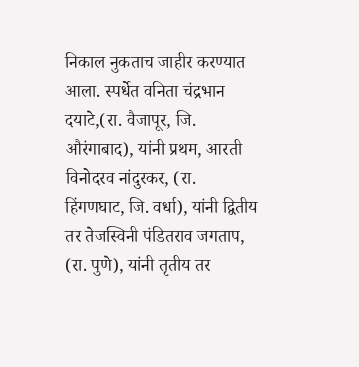निकाल नुकताच जाहीर करण्यात आला. स्पर्धेत वनिता चंद्रभान दयाटे,(रा. वैजापूर, जि. औरंगाबाद), यांनी प्रथम, आरती विनोदरव नांदुरकर, (रा. हिंगणघाट, जि. वर्धा), यांनी द्वितीय तर तेजस्विनी पंडितराव जगताप, (रा. पुणे), यांनी तृतीय तर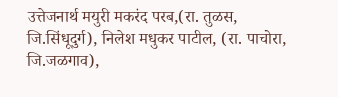उत्तेजनार्थ मयुरी मकरंद परब,(रा. तुळस, जि.सिंधूदुर्ग), निलेश मधुकर पाटील, (रा. पाचोरा, जि.जळगाव),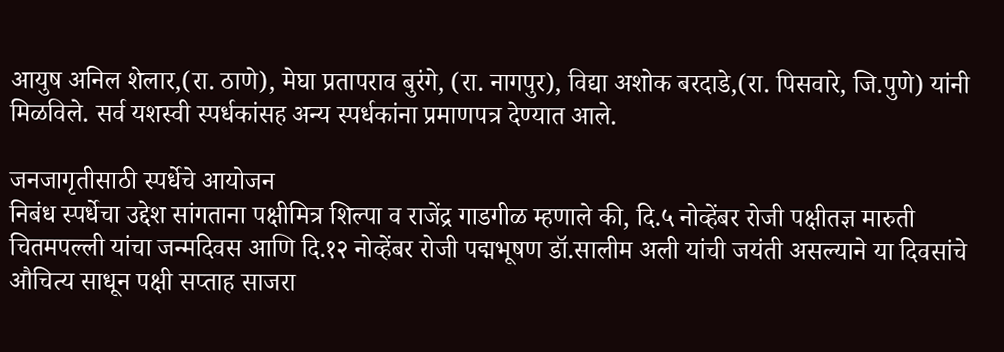आयुष अनिल शेलार,(रा. ठाणे), मेघा प्रतापराव बुरंगे, (रा. नागपुर), विद्या अशोक बरदाडे,(रा. पिसवारे, जि.पुणे) यांनी मिळविले. सर्व यशस्वी स्पर्धकांसह अन्य स्पर्धकांना प्रमाणपत्र देण्यात आले.

जनजागृतीसाठी स्पर्धेचे आयोजन
निबंध स्पर्धेचा उद्देश सांगताना पक्षीमित्र शिल्पा व राजेंद्र गाडगीळ म्हणाले की, दि.५ नोव्हेंबर रोजी पक्षीतज्ञ मारुती चितमपल्ली यांचा जन्मदिवस आणि दि.१२ नोव्हेंबर रोजी पद्मभूषण डॉ.सालीम अली यांची जयंती असल्याने या दिवसांचे औचित्य साधून पक्षी सप्ताह साजरा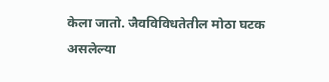केला जातो. जैवविविधतेतील मोठा घटक असलेल्या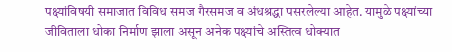पक्ष्यांविषयी समाजात विविध समज गैरसमज व अंधश्रद्धा पसरलेल्या आहेत. यामुळे पक्ष्यांच्या जीविताला धोका निर्माण झाला असून अनेक पक्ष्यांचे अस्तित्व धोक्यात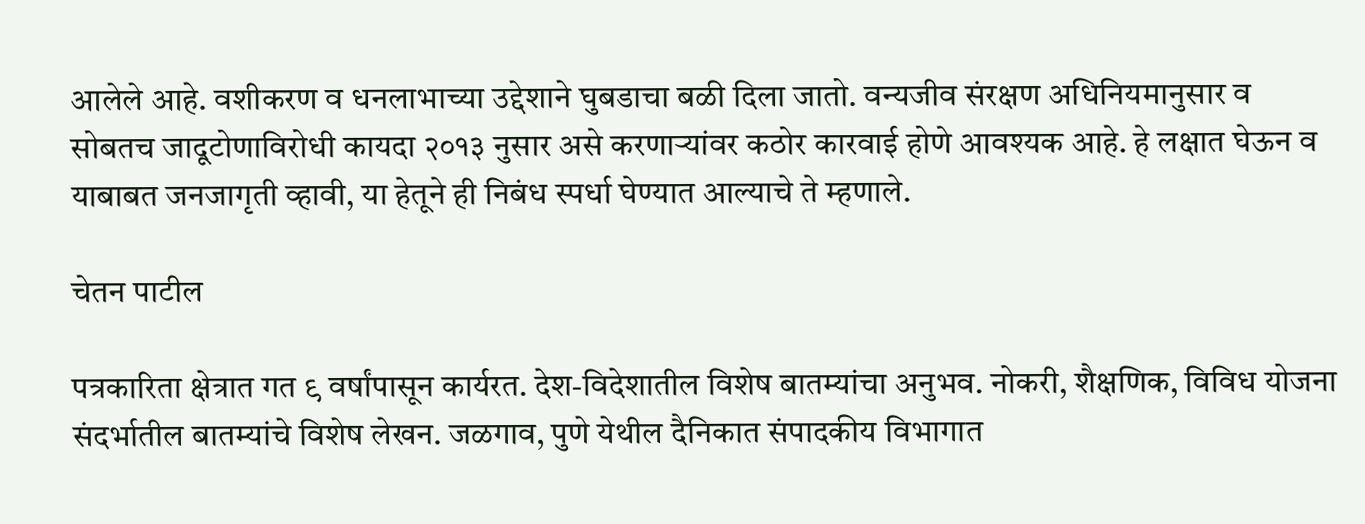आलेले आहे. वशीकरण व धनलाभाच्या उद्देशाने घुबडाचा बळी दिला जातो. वन्यजीव संरक्षण अधिनियमानुसार व सोबतच जादूटोणाविरोधी कायदा २०१३ नुसार असे करणाऱ्यांवर कठोर कारवाई होणे आवश्यक आहे. हे लक्षात घेऊन व याबाबत जनजागृती व्हावी, या हेतूने ही निबंध स्पर्धा घेण्यात आल्याचे ते म्हणाले.

चेतन पाटील

पत्रकारिता क्षेत्रात गत ९ वर्षांपासून कार्यरत. देश-विदेशातील विशेष बातम्यांचा अनुभव. नोकरी, शैक्षणिक, विविध योजना संदर्भातील बातम्यांचे विशेष लेखन. जळगाव, पुणे येथील दैनिकात संपादकीय विभागात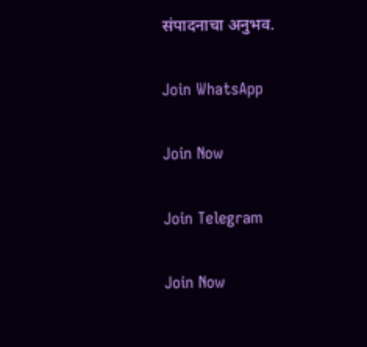संपादनाचा अनुभव.

Join WhatsApp

Join Now

Join Telegram

Join Now